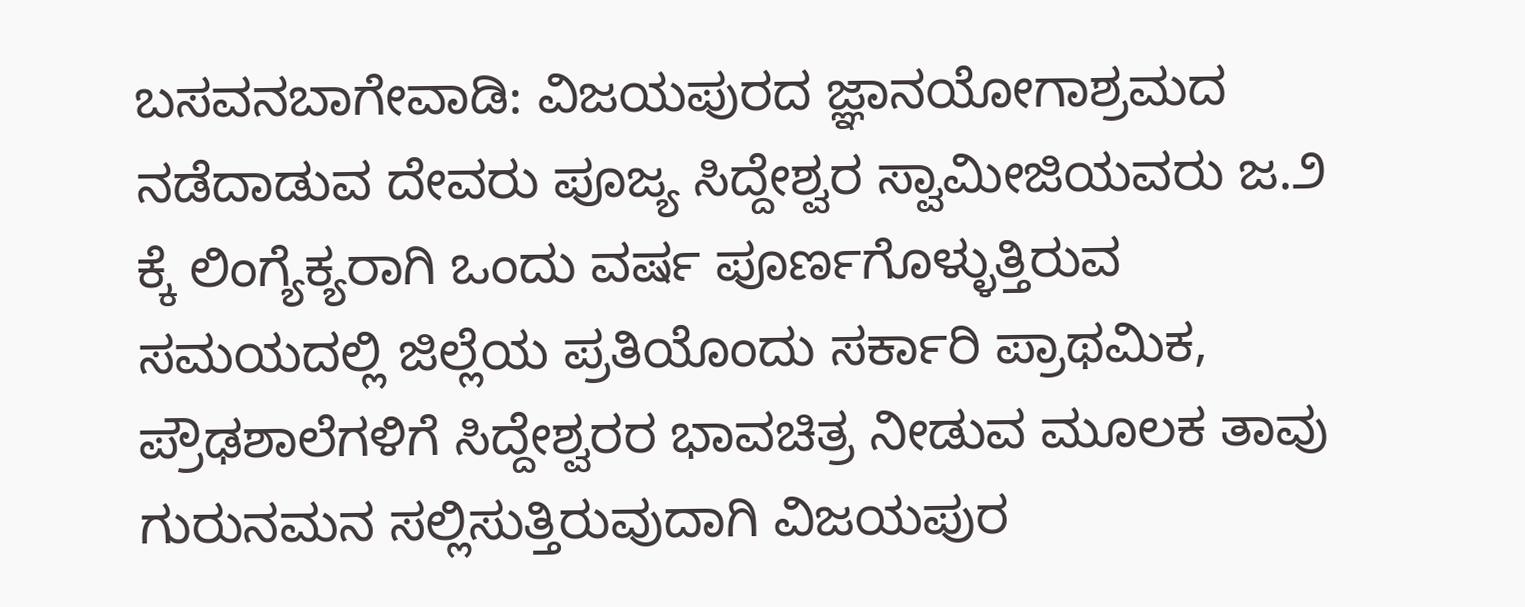ಬಸವನಬಾಗೇವಾಡಿ: ವಿಜಯಪುರದ ಜ್ಞಾನಯೋಗಾಶ್ರಮದ ನಡೆದಾಡುವ ದೇವರು ಪೂಜ್ಯ ಸಿದ್ದೇಶ್ವರ ಸ್ವಾಮೀಜಿಯವರು ಜ.೨ ಕ್ಕೆ ಲಿಂಗ್ಯೆಕ್ಯರಾಗಿ ಒಂದು ವರ್ಷ ಪೂರ್ಣಗೊಳ್ಳುತ್ತಿರುವ ಸಮಯದಲ್ಲಿ ಜಿಲ್ಲೆಯ ಪ್ರತಿಯೊಂದು ಸರ್ಕಾರಿ ಪ್ರಾಥಮಿಕ, ಪ್ರೌಢಶಾಲೆಗಳಿಗೆ ಸಿದ್ದೇಶ್ವರರ ಭಾವಚಿತ್ರ ನೀಡುವ ಮೂಲಕ ತಾವು ಗುರುನಮನ ಸಲ್ಲಿಸುತ್ತಿರುವುದಾಗಿ ವಿಜಯಪುರ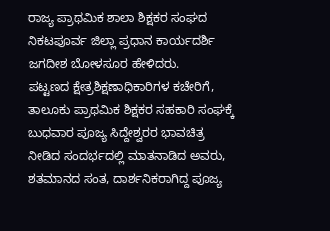ರಾಜ್ಯ ಪ್ರಾಥಮಿಕ ಶಾಲಾ ಶಿಕ್ಷಕರ ಸಂಘದ ನಿಕಟಪೂರ್ವ ಜಿಲ್ಲಾ ಪ್ರಧಾನ ಕಾರ್ಯದರ್ಶಿ ಜಗದೀಶ ಬೋಳಸೂರ ಹೇಳಿದರು.
ಪಟ್ಟಣದ ಕ್ಷೇತ್ರಶಿಕ್ಷಣಾಧಿಕಾರಿಗಳ ಕಚೇರಿಗೆ, ತಾಲೂಕು ಪ್ರಾಥಮಿಕ ಶಿಕ್ಷಕರ ಸಹಕಾರಿ ಸಂಘಕ್ಕೆ ಬುಧವಾರ ಪೂಜ್ಯ ಸಿದ್ದೇಶ್ವರರ ಭಾವಚಿತ್ರ ನೀಡಿದ ಸಂದರ್ಭದಲ್ಲಿ ಮಾತನಾಡಿದ ಅವರು, ಶತಮಾನದ ಸಂತ, ದಾರ್ಶನಿಕರಾಗಿದ್ದ ಪೂಜ್ಯ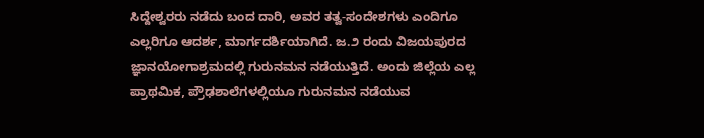ಸಿದ್ದೇಶ್ವರರು ನಡೆದು ಬಂದ ದಾರಿ, ಅವರ ತತ್ವ-ಸಂದೇಶಗಳು ಎಂದಿಗೂ ಎಲ್ಲರಿಗೂ ಆದರ್ಶ, ಮಾರ್ಗದರ್ಶಿಯಾಗಿದೆ. ಜ.೨ ರಂದು ವಿಜಯಪುರದ ಜ್ಞಾನಯೋಗಾಶ್ರಮದಲ್ಲಿ ಗುರುನಮನ ನಡೆಯುತ್ತಿದೆ. ಅಂದು ಜಿಲ್ಲೆಯ ಎಲ್ಲ ಪ್ರಾಥಮಿಕ, ಪ್ರೌಢಶಾಲೆಗಳಲ್ಲಿಯೂ ಗುರುನಮನ ನಡೆಯುವ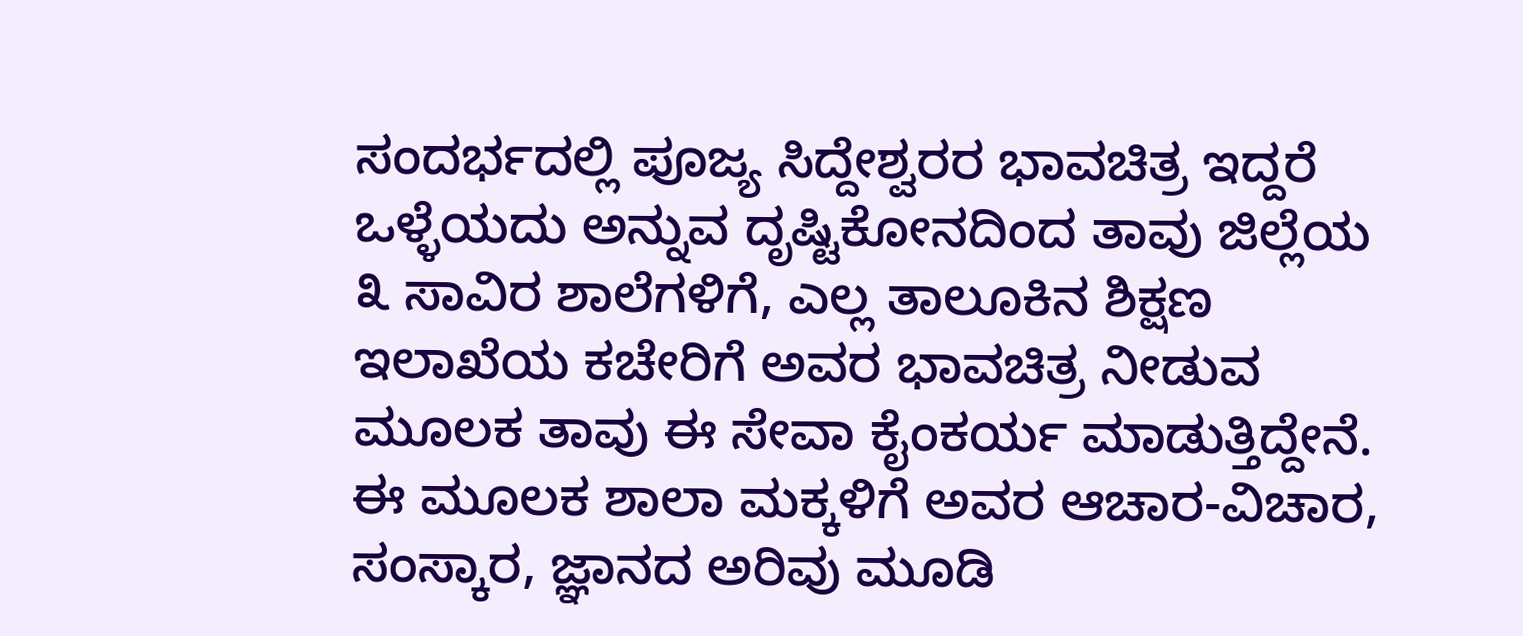ಸಂದರ್ಭದಲ್ಲಿ ಪೂಜ್ಯ ಸಿದ್ದೇಶ್ವರರ ಭಾವಚಿತ್ರ ಇದ್ದರೆ ಒಳ್ಳೆಯದು ಅನ್ನುವ ದೃಷ್ಟಿಕೋನದಿಂದ ತಾವು ಜಿಲ್ಲೆಯ ೩ ಸಾವಿರ ಶಾಲೆಗಳಿಗೆ, ಎಲ್ಲ ತಾಲೂಕಿನ ಶಿಕ್ಷಣ ಇಲಾಖೆಯ ಕಚೇರಿಗೆ ಅವರ ಭಾವಚಿತ್ರ ನೀಡುವ ಮೂಲಕ ತಾವು ಈ ಸೇವಾ ಕೈಂಕರ್ಯ ಮಾಡುತ್ತಿದ್ದೇನೆ. ಈ ಮೂಲಕ ಶಾಲಾ ಮಕ್ಕಳಿಗೆ ಅವರ ಆಚಾರ-ವಿಚಾರ, ಸಂಸ್ಕಾರ, ಜ್ಞಾನದ ಅರಿವು ಮೂಡಿ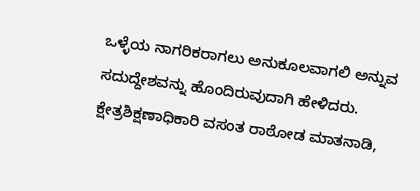ಒಳ್ಳೆಯ ನಾಗರಿಕರಾಗಲು ಅನುಕೂಲವಾಗಲಿ ಅನ್ನುವ ಸದುದ್ದೇಶವನ್ನು ಹೊಂದಿರುವುದಾಗಿ ಹೇಳಿದರು.
ಕ್ಷೇತ್ರಶಿಕ್ಷಣಾಧಿಕಾರಿ ವಸಂತ ರಾಠೋಡ ಮಾತನಾಡಿ,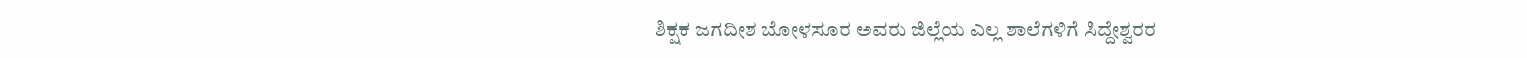ಶಿಕ್ಷಕ ಜಗದೀಶ ಬೋಳಸೂರ ಅವರು ಜಿಲ್ಲೆಯ ಎಲ್ಲ ಶಾಲೆಗಳಿಗೆ ಸಿದ್ದೇಶ್ವರರ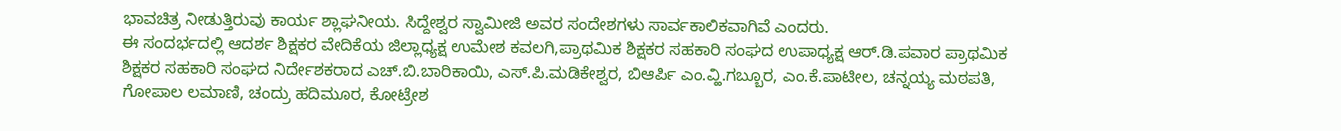ಭಾವಚಿತ್ರ ನೀಡುತ್ತಿರುವು ಕಾರ್ಯ ಶ್ಲಾಘನೀಯ. ಸಿದ್ದೇಶ್ವರ ಸ್ವಾಮೀಜಿ ಅವರ ಸಂದೇಶಗಳು ಸಾರ್ವಕಾಲಿಕವಾಗಿವೆ ಎಂದರು.
ಈ ಸಂದರ್ಭದಲ್ಲಿ ಆದರ್ಶ ಶಿಕ್ಷಕರ ವೇದಿಕೆಯ ಜಿಲ್ಲಾಧ್ಯಕ್ಷ ಉಮೇಶ ಕವಲಗಿ,ಪ್ರಾಥಮಿಕ ಶಿಕ್ಷಕರ ಸಹಕಾರಿ ಸಂಘದ ಉಪಾಧ್ಯಕ್ಷ ಆರ್.ಡಿ.ಪವಾರ ಪ್ರಾಥಮಿಕ ಶಿಕ್ಷಕರ ಸಹಕಾರಿ ಸಂಘದ ನಿರ್ದೇಶಕರಾದ ಎಚ್.ಬಿ.ಬಾರಿಕಾಯಿ, ಎಸ್.ಪಿ.ಮಡಿಕೇಶ್ವರ, ಬಿಆರ್ಪಿ ಎಂ.ವ್ಹಿ.ಗಬ್ಬೂರ, ಎಂ.ಕೆ.ಪಾಟೀಲ, ಚನ್ನಯ್ಯ ಮಠಪತಿ, ಗೋಪಾಲ ಲಮಾಣಿ, ಚಂದ್ರು ಹದಿಮೂರ, ಕೋಟ್ರೇಶ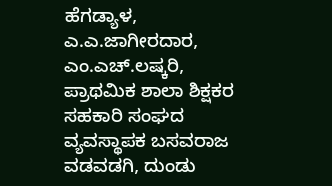ಹೆಗಡ್ಯಾಳ, ಎ.ಎ.ಜಾಗೀರದಾರ, ಎಂ.ಎಚ್.ಲಷ್ಕರಿ, ಪ್ರಾಥಮಿಕ ಶಾಲಾ ಶಿಕ್ಷಕರ ಸಹಕಾರಿ ಸಂಘದ ವ್ಯವಸ್ಥಾಪಕ ಬಸವರಾಜ ವಡವಡಗಿ, ದುಂಡು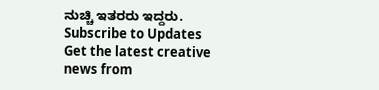ನುಚ್ಚಿ ಇತರರು ಇದ್ದರು.
Subscribe to Updates
Get the latest creative news from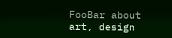FooBar about art, design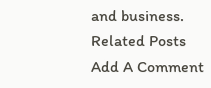and business.
Related Posts
Add A Comment